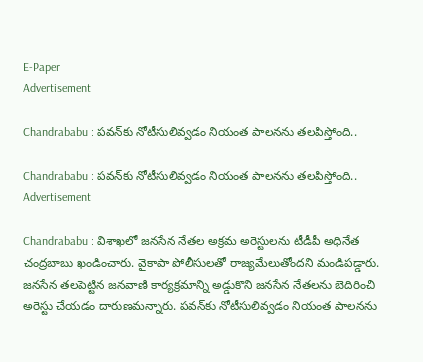E-Paper
Advertisement

Chandrababu : పవన్‌కు నోటీసులివ్వడం నియంత పాలనను తలపిస్తోంది..

Chandrababu : పవన్‌కు నోటీసులివ్వడం నియంత పాలనను తలపిస్తోంది..
Advertisement

Chandrababu : విశాఖలో జనసేన నేతల అక్రమ అరెస్టులను టీడీపీ అధినేత చంద్రబాబు ఖండించారు. వైకాపా పోలీసులతో రాజ్యమేలుతోందని మండిపడ్డారు. జనసేన తలపెట్టిన జనవాణి కార్యక్రమాన్ని అడ్డుకొని జనసేన నేతలను బెదిరించి అరెస్టు చేయడం దారుణమన్నారు. పవన్‌కు నోటీసులివ్వడం నియంత పాలనను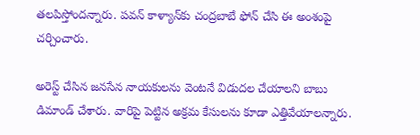తలపిస్తోందన్నారు. పవన్ కాళ్యాన్‌కు చంద్రబాబే ఫోన్ చేసి ఈ అంశంపై చర్చించారు.

అరెస్ట్ చేసిన జనసేన నాయకులను వెంటనే విడుదల చేయాలని బాబు డిమాండ్ చేశారు. వారిపై పెట్టిన అక్రమ కేసులను కూడా ఎత్తివేయాలన్నారు.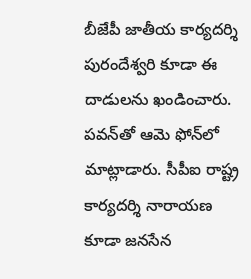బీజేపీ జాతీయ కార్యదర్శి పురందేశ్వరి కూడా ఈ దాడులను ఖండించారు. పవన్‌తో ఆమె ఫోన్‌లో మాట్లాడారు. సీపీఐ రాష్ట్ర కార్యదర్శి నారాయణ కూడా జనసేన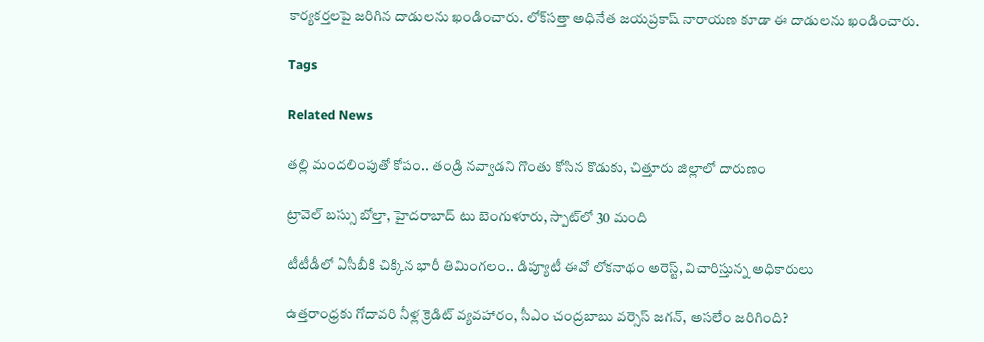కార్యకర్తలపై జరిగిన దాడులను ఖండించారు. లోక్‌సత్తా అధినేత జయప్రకాష్‌ నారాయణ కూడా ఈ దాడులను ఖండించారు.

Tags

Related News

తల్లి మందలింపుతో కోపం.. తండ్రి నవ్వాడని గొంతు కోసిన కొడుకు, చిత్తూరు జిల్లాలో దారుణం

ట్రావెల్ బస్సు బోల్తా, హైదరాబాద్ టు బెంగుళూరు, స్పాట్‌లో 30 మంది

టీటీడీలో ఏసీబీకి చిక్కిన భారీ తిమింగలం.. డిప్యూటీ ఈవో లోకనాథం అరెస్ట్, విచారిస్తున్న అధికారులు

ఉత్తరాంధ్రకు గోదావరి నీళ్ల క్రెడిట్ వ్యవహారం, సీఎం చంద్రబాబు వర్సెస్ జగన్, అసలేం జరిగింది?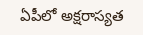ఏపీలో అక్షరాస్యత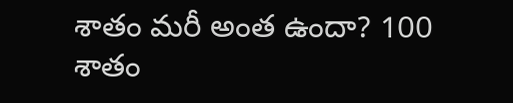శాతం మరీ అంత ఉందా? 100 శాతం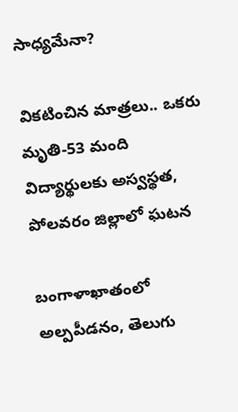సాధ్యమేనా?

వికటించిన మాత్రలు.. ఒకరు మృతి-53 మంది విద్యార్థులకు అస్వస్థత, పోలవరం జిల్లాలో ఘటన

బంగాళాఖాతంలో అల్పపీడనం, తెలుగు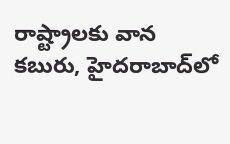రాష్ట్రాలకు వాన కబురు, హైదరాబాద్‌లో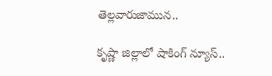తెల్లవారుజామున..

కృష్ణా జిల్లాలో షాకింగ్ న్యూస్..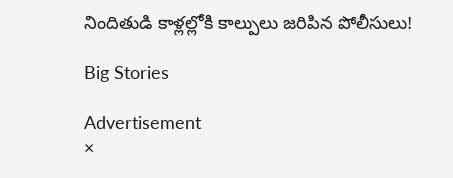నిందితుడి కాళ్లల్లోకి కాల్పులు జరిపిన పోలీసులు!

Big Stories

Advertisement
×